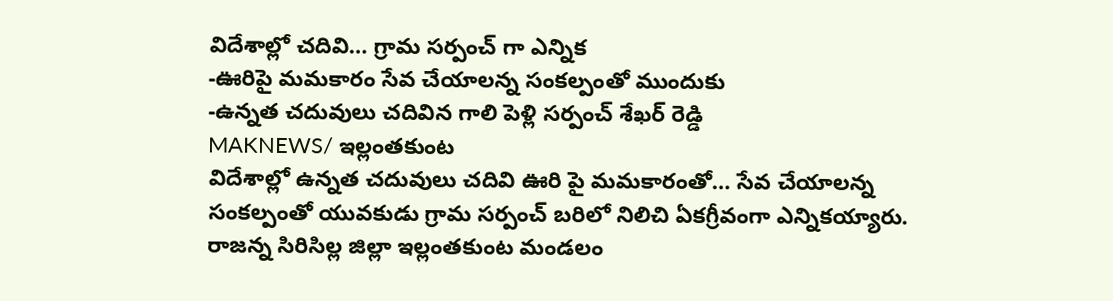విదేశాల్లో చదివి… గ్రామ సర్పంచ్ గా ఎన్నిక
-ఊరిపై మమకారం సేవ చేయాలన్న సంకల్పంతో ముందుకు
-ఉన్నత చదువులు చదివిన గాలి పెళ్లి సర్పంచ్ శేఖర్ రెడ్డి
MAKNEWS/ ఇల్లంతకుంట
విదేశాల్లో ఉన్నత చదువులు చదివి ఊరి పై మమకారంతో… సేవ చేయాలన్న సంకల్పంతో యువకుడు గ్రామ సర్పంచ్ బరిలో నిలిచి ఏకగ్రీవంగా ఎన్నికయ్యారు. రాజన్న సిరిసిల్ల జిల్లా ఇల్లంతకుంట మండలం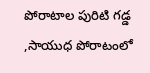పోరాటాల పురిటి గడ్డ ,సాయుధ పోరాటంలో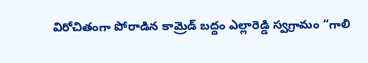విరోచితంగా పోరాడిన కామ్రెడ్ బద్దం ఎల్లారెడ్డి స్వగ్రామం “గాలి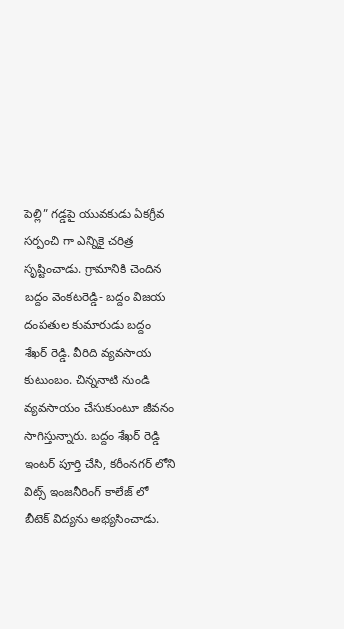పెల్లి” గడ్డపై యువకుడు ఏకగ్రీవ సర్పంచి గా ఎన్నికై చరిత్ర సృష్టించాడు. గ్రామానికి చెందిన బద్దం వెంకటరెడ్డి- బద్దం విజయ దంపతుల కుమారుడు బద్దం శేఖర్ రెడ్డి. వీరిది వ్యవసాయ కుటుంబం. చిన్ననాటి నుండి వ్యవసాయం చేసుకుంటూ జీవనం సాగిస్తున్నారు. బద్దం శేఖర్ రెడ్డి ఇంటర్ పూర్తి చేసి, కరీంనగర్ లోని విట్స్ ఇంజనీరింగ్ కాలేజ్ లో బీటెక్ విద్యను అభ్యసించాడు.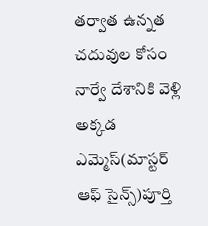తర్వాత ఉన్నత చదువుల కోసం నార్వే దేశానికి వెళ్లి అక్కడ ఎమ్మెస్(మాస్టర్ ఆఫ్ సైన్స్)పూర్తి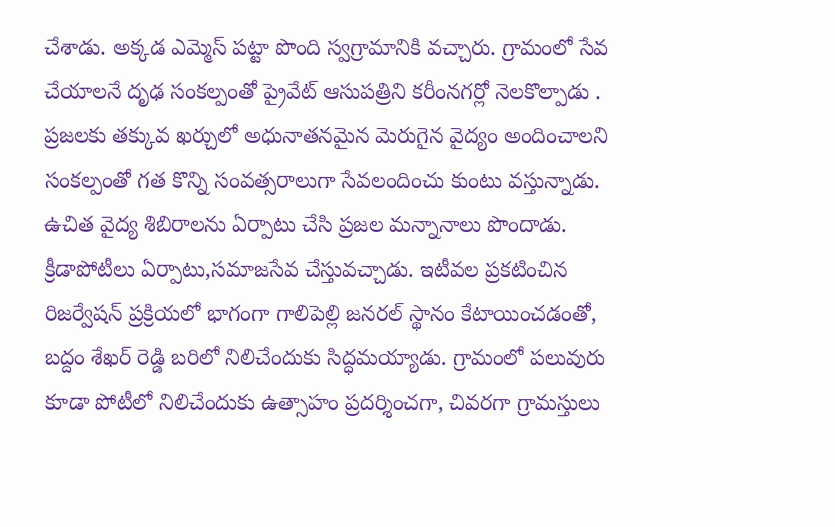చేశాడు. అక్కడ ఎమ్మెస్ పట్టా పొంది స్వగ్రామానికి వచ్చారు. గ్రామంలో సేవ చేయాలనే దృఢ సంకల్పంతో ప్రైవేట్ ఆసుపత్రిని కరీంనగర్లో నెలకొల్పాడు . ప్రజలకు తక్కువ ఖర్చులో అధునాతనమైన మెరుగైన వైద్యం అందించాలని సంకల్పంతో గత కొన్ని సంవత్సరాలుగా సేవలందించు కుంటు వస్తున్నాడు. ఉచిత వైద్య శిబిరాలను ఏర్పాటు చేసి ప్రజల మన్నానాలు పొందాడు. క్రీడాపోటీలు ఏర్పాటు,సమాజసేవ చేస్తువచ్చాడు. ఇటీవల ప్రకటించిన రిజర్వేషన్ ప్రక్రియలో భాగంగా గాలిపెల్లి జనరల్ స్థానం కేటాయించడంతో, బద్దం శేఖర్ రెడ్డి బరిలో నిలిచేందుకు సిద్ధమయ్యాడు. గ్రామంలో పలువురు కూడా పోటీలో నిలిచేందుకు ఉత్సాహం ప్రదర్శించగా, చివరగా గ్రామస్తులు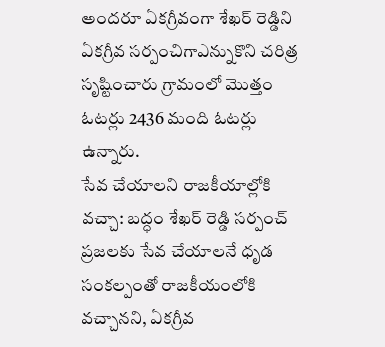అందరూ ఏకగ్రీవంగా శేఖర్ రెడ్డిని ఏకగ్రీవ సర్పంచిగాఎన్నుకొని చరిత్ర సృష్టించారు గ్రామంలో మొత్తం ఓటర్లు 2436 మంది ఓటర్లు ఉన్నారు.
సేవ చేయాలని రాజకీయాల్లోకి వచ్చా: బద్ధం శేఖర్ రెడ్డి సర్పంచ్
ప్రజలకు సేవ చేయాలనే ధృడ సంకల్పంతో రాజకీయంలోకి వచ్చానని, ఏకగ్రీవ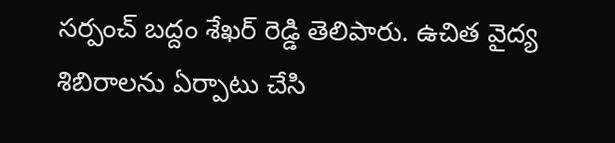సర్పంచ్ బద్దం శేఖర్ రెడ్డి తెలిపారు. ఉచిత వైద్య శిబిరాలను ఏర్పాటు చేసి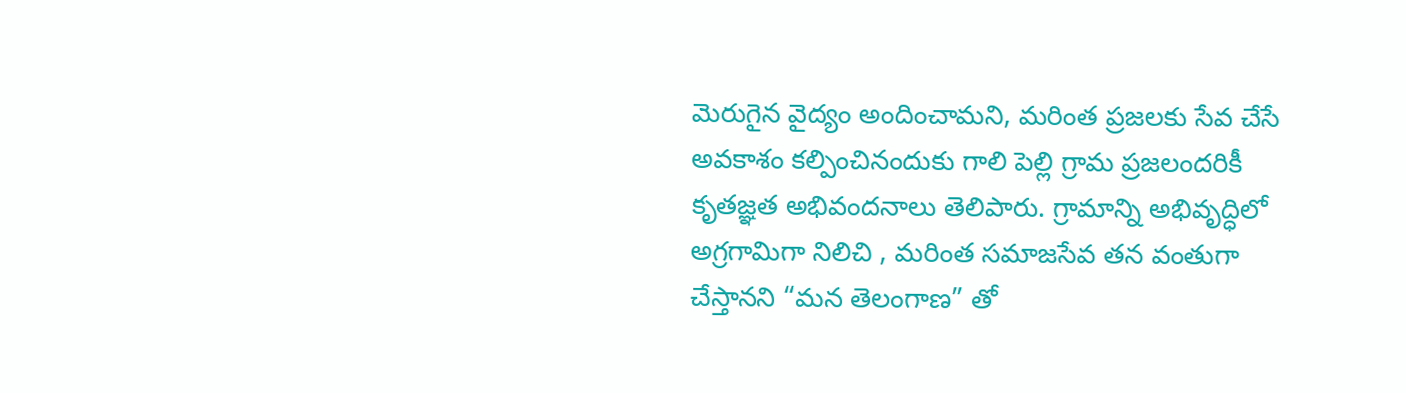మెరుగైన వైద్యం అందించామని, మరింత ప్రజలకు సేవ చేసే అవకాశం కల్పించినందుకు గాలి పెల్లి గ్రామ ప్రజలందరికీ కృతజ్ఞత అభివందనాలు తెలిపారు. గ్రామాన్ని అభివృద్ధిలో అగ్రగామిగా నిలిచి , మరింత సమాజసేవ తన వంతుగా చేస్తానని “మన తెలంగాణ” తో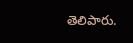తెలిపారు.